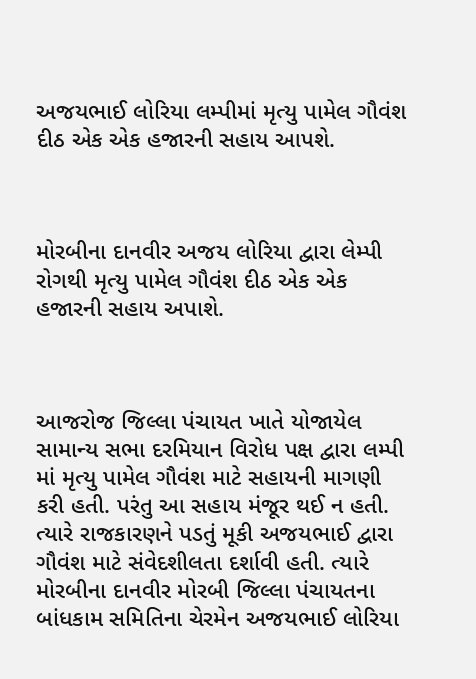અજયભાઈ લોરિયા લમ્પીમાં મૃત્યુ પામેલ ગૌવંશ દીઠ એક એક હજારની સહાય આપશે.



મોરબીના દાનવીર અજય લોરિયા દ્વારા લેમ્પી રોગથી મૃત્યુ પામેલ ગૌવંશ દીઠ એક એક હજારની સહાય અપાશે.



આજરોજ જિલ્લા પંચાયત ખાતે યોજાયેલ સામાન્ય સભા દરમિયાન વિરોધ પક્ષ દ્વારા લમ્પી માં મૃત્યુ પામેલ ગૌવંશ માટે સહાયની માગણી કરી હતી. પરંતુ આ સહાય મંજૂર થઈ ન હતી. ત્યારે રાજકારણને પડતું મૂકી અજયભાઈ દ્વારા ગૌવંશ માટે સંવેદશીલતા દર્શાવી હતી. ત્યારે મોરબીના દાનવીર મોરબી જિલ્લા પંચાયતના બાંધકામ સમિતિના ચેરમેન અજયભાઈ લોરિયા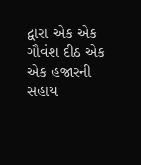દ્વારા એક એક ગૌવંશ દીઠ એક એક હજારની સહાય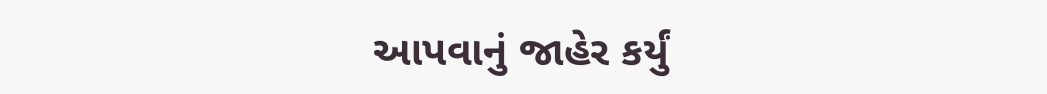આપવાનું જાહેર કર્યું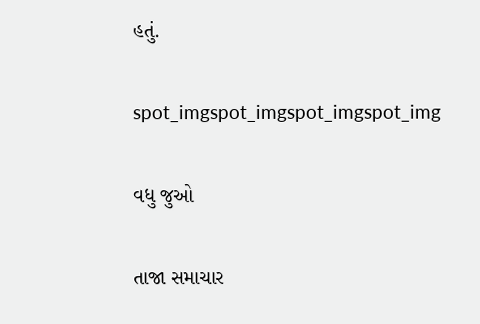હતું.

spot_imgspot_imgspot_imgspot_img

વધુ જુઓ

તાજા સમાચાર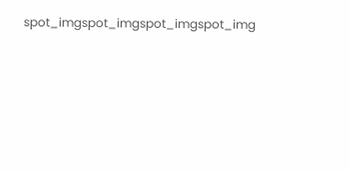spot_imgspot_imgspot_imgspot_img